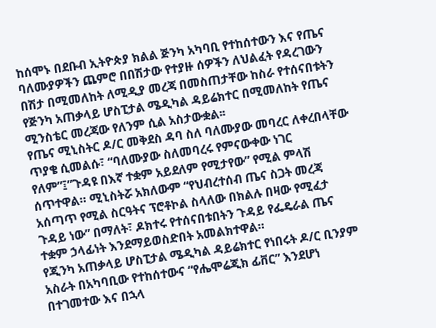ከሰሞኑ በደቡብ ኢትዮጵያ ክልል ጅንካ አካባቢ የተከሰተውን እና የጤና ባለሙያዎችን ጨምሮ በበሽታው የተያዙ ሰዎችን ለህልፈት የዳረገውን በሽታ በሚመለከት ለሚዲያ መረጃ በመስጠታቸው ከስራ የተሰናበቱትን የጅንካ አጠቃላይ ሆስፒታል ሜዲካል ዳይሬክተር በሚመለከት የጤና ሚንስቴር መረጃው የለንም ሲል አስታውቋል፡፡
የጤና ሚኒስትር ዶ/ር መቅደስ ዳባ ስለ ባለሙያው መባረር ለቀረበላቸው ጥያቄ ሲመልሱ፣ “ባለሙያው ስለመባረሩ የምናውቀው ነገር የለም”፤”ጉዳዩ በእኛ ተቋም አይደለም የሚታየው” የሚል ምላሽ ሰጥተዋል። ሚኒስትሯ አክለውም “የህብረተሰብ ጤና ስጋት መረጃ አሰጣጥ የሚል ስርዓትና ፕሮቶኮል ስላለው በክልሉ በዛው የሚፈታ ጉዳይ ነው” በማለት፣ ዶክተሩ የተሰናበቱበትን ጉዳይ የፌዴራል ጤና ተቋም ኃላፊነት እንደማይወስድበት አመልክተዋል።
የጂንካ አጠቃላይ ሆስፒታል ሜዲካል ዳይሬክተር የነበሩት ዶ/ር ቢንያም አስራት በአካባቢው የተከሰተውና “የሔሞሬጂክ ፊቨር” እንደሆነ በተገመተው እና በኋላ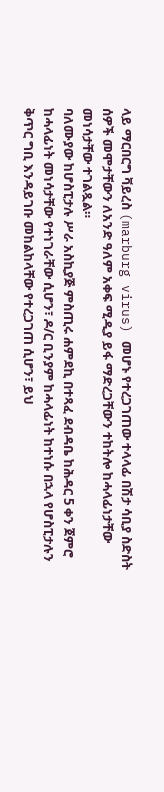ላይ ማርበርግ ቫይረስ (marburg virus) መሆኑ የተረጋገጠው ተላላፊ በሽታ ሳቢያ ስድስት ሰዎች መሞታቸውን ለአንድ ዓለም አቀፍ ሚዲያ ይፋ ማድረጋቸውን ተከትሎ ከሓላፊነታቸው መነሳታቸው ተገልጿል።
ባለሙያው ከሆስፒታሉ ሥራ አስኪያጅ ምስጢሩ ሐምደኪ በተጻፈ ደብዳቤ ከሕዳር 5 ቀን ጀምሮ ከሓላፊነት መነሳታቸው የተነገራቸው ሲሆን፣ ዶ/ር ቢንያም ከሓላፊነት ከተነሱ በኋላ የሆስፒታሉን ቅጥር ግቢ እንዳይገቡ መከልከላቸው የተረጋገጠ ሲሆን፣ ይህ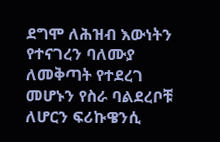ደግሞ ለሕዝብ እውነትን የተናገረን ባለሙያ ለመቅጣት የተደረገ መሆኑን የስራ ባልደረቦቹ ለሆርን ፍሪኩዌንሲ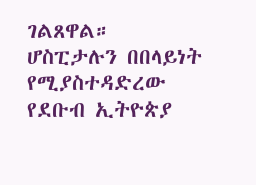ገልጸዋል።
ሆስፒታሉን በበላይነት የሚያስተዳድረው የደቡብ ኢትዮጵያ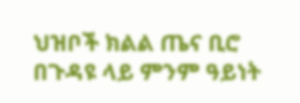ህዝቦች ክልል ጤና ቢሮ በጉዳዩ ላይ ምንም ዓይነት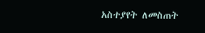አስተያየት ለመስጠት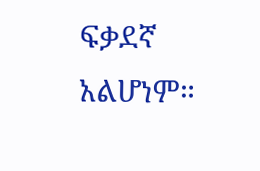ፍቃደኛ አልሆነም።